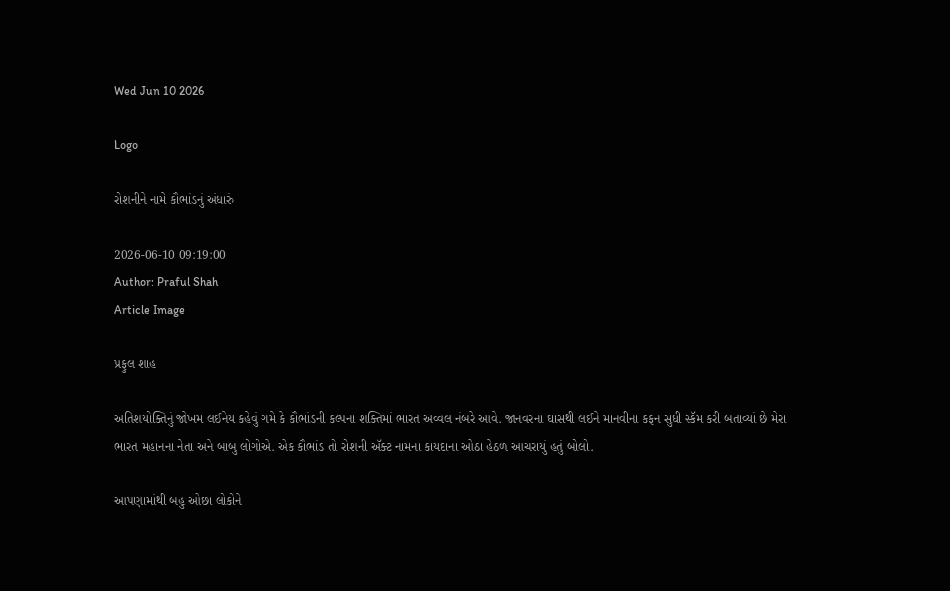Wed Jun 10 2026

Logo

રોશનીને નામે કૌભાંડનું અંધારું

2026-06-10 09:19:00
Author: Praful Shah
Article Image

પ્રફુલ શાહ

અતિશયોક્તિનું જોખમ લઈનેય કહેવું ગમે કે કૌભાંડની કલ્પના શક્તિમાં ભારત અવ્વલ નંબરે આવે. જાનવરના ઘાસથી લઈને માનવીના કફન સુધી સ્કૅમ કરી બતાવ્યાં છે મેરા ભારત મહાનના નેતા અને બાબુ લોગોએ. એક કૌભાંડ તો રોશની ઍક્ટ નામના કાયદાના ઓઠા હેઠળ આચરાયું હતું બોલો.

આપણામાંથી બહુ ઓછા લોકોને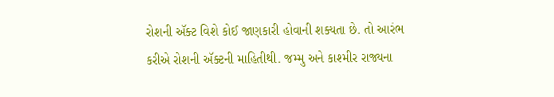રોશની ઍક્ટ વિશે કોઈ જાણકારી હોવાની શક્યતા છે. તો આરંભ કરીએ રોશની ઍક્ટની માહિતીથી. જમ્મુ અને કાશ્મીર રાજ્યના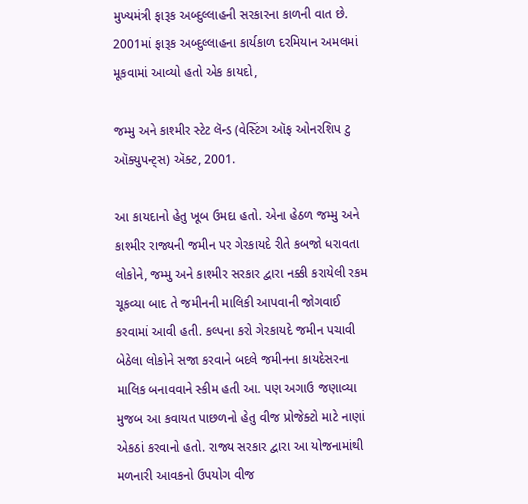મુખ્યમંત્રી ફારૂક અબ્દુલ્લાહની સરકારના કાળની વાત છે. 2001માં ફારૂક અબ્દુલ્લાહના કાર્યકાળ દરમિયાન અમલમાં મૂકવામાં આવ્યો હતો એક કાયદો,

જમ્મુ અને કાશ્મીર સ્ટેટ લૅન્ડ (વેસ્ટિંગ ઑફ ઓનરશિપ ટુ ઑક્યુપન્ટ્સ) ઍક્ટ, 2001.

આ કાયદાનો હેતુ ખૂબ ઉમદા હતો. એના હેઠળ જમ્મુ અને કાશ્મીર રાજ્યની જમીન પર ગેરકાયદે રીતે કબજો ધરાવતા લોકોને, જમ્મુ અને કાશ્મીર સરકાર દ્વારા નક્કી કરાયેલી રકમ ચૂકવ્યા બાદ તે જમીનની માલિકી આપવાની જોગવાઈ કરવામાં આવી હતી. કલ્પના કરો ગેરકાયદે જમીન પચાવી બેઠેલા લોકોને સજા કરવાને બદલે જમીનના કાયદેસરના માલિક બનાવવાને સ્કીમ હતી આ. પણ અગાઉ જણાવ્યા મુજબ આ કવાયત પાછળનો હેતુ વીજ પ્રોજેક્ટો માટે નાણાં એકઠાં કરવાનો હતો. રાજ્ય સરકાર દ્વારા આ યોજનામાંથી મળનારી આવકનો ઉપયોગ વીજ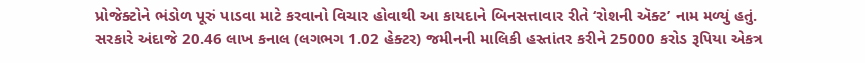પ્રોજેક્ટોને ભંડોળ પૂરું પાડવા માટે કરવાનો વિચાર હોવાથી આ કાયદાને બિનસત્તાવાર રીતે ‘રોશની ઍક્ટ’ નામ મળ્યું હતું. સરકારે અંદાજે 20.46 લાખ કનાલ (લગભગ 1.02 હેક્ટર) જમીનની માલિકી હસ્તાંતર કરીને 25000 કરોડ રૂપિયા એકત્ર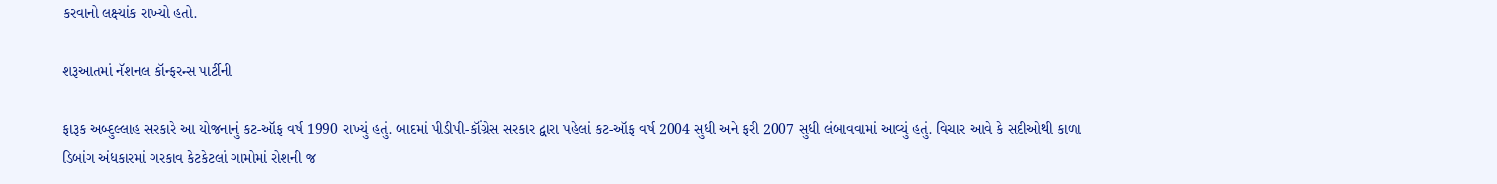કરવાનો લક્ષ્યાંક રાખ્યો હતો.

શરૂઆતમાં નૅશનલ કૉન્ફરન્સ પાર્ટીની

ફારૂક અબ્દુલ્લાહ સરકારે આ યોજનાનું કટ-ઑફ વર્ષ 1990 રાખ્યું હતું. બાદમાં પીડીપી-કૉંગ્રેસ સરકાર દ્વારા પહેલાં કટ-ઑફ વર્ષ 2004 સુધી અને ફરી 2007 સુધી લંબાવવામાં આવ્યું હતું. વિચાર આવે કે સદીઓથી કાળા ડિબાંગ અંધકારમાં ગરકાવ કેટકેટલાં ગામોમાં રોશની જ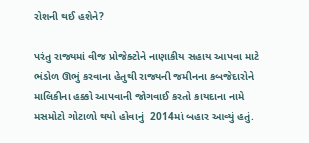રોશની થઈ હશેને?

પરંતુ રાજ્યમાં વીજ પ્રોજેક્ટોને નાણાકીય સહાય આપવા માટે ભંડોળ ઊભું કરવાના હેતુથી રાજ્યની જમીનના કબજેદારોને માલિકીના હક્કો આપવાની જોગવાઈ કરતો કાયદાના નામે મસમોટો ગોટાળો થયો હોવાનું  2014માં બહાર આવ્યું હતું.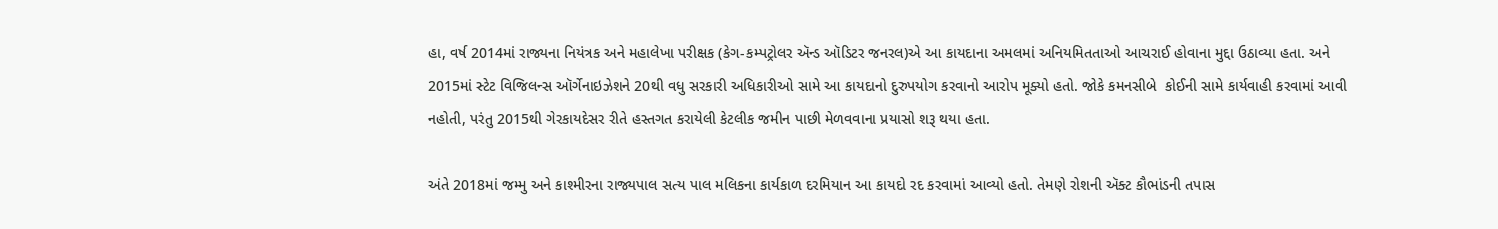હા, વર્ષ 2014માં રાજ્યના નિયંત્રક અને મહાલેખા પરીક્ષક (કેગ-કમ્પટ્રોલર ઍન્ડ ઑડિટર જનરલ)એ આ કાયદાના અમલમાં અનિયમિતતાઓ આચરાઈ હોવાના મુદ્દા ઉઠાવ્યા હતા. અને 2015માં સ્ટેટ વિજિલન્સ ઑર્ગેનાઇઝેશને 20થી વધુ સરકારી અધિકારીઓ સામે આ કાયદાનો દુરુપયોગ કરવાનો આરોપ મૂક્યો હતો. જોકે કમનસીબે  કોઈની સામે કાર્યવાહી કરવામાં આવી નહોતી, પરંતુ 2015થી ગેરકાયદેસર રીતે હસ્તગત કરાયેલી કેટલીક જમીન પાછી મેળવવાના પ્રયાસો શરૂ થયા હતા.

અંતે 2018માં જમ્મુ અને કાશ્મીરના રાજ્યપાલ સત્ય પાલ મલિકના કાર્યકાળ દરમિયાન આ કાયદો રદ કરવામાં આવ્યો હતો. તેમણે રોશની ઍક્ટ કૌભાંડની તપાસ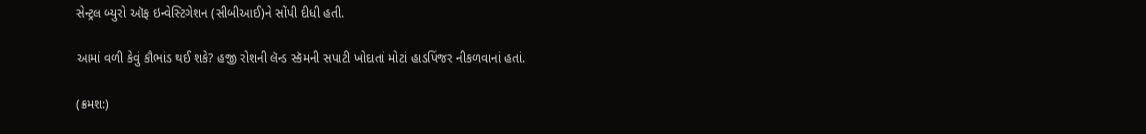સેન્ટ્રલ બ્યુરો ઑફ ઇન્વેસ્ટિગેશન (સીબીઆઈ)ને સોંપી દીધી હતી.

આમાં વળી કેવું કૌભાંડ થઈ શકે? હજી રોશની લૅન્ડ સ્કૅમની સપાટી ખોદાતાં મોટાં હાડપિંજર નીકળવાનાં હતાં.

(ક્રમશ:)